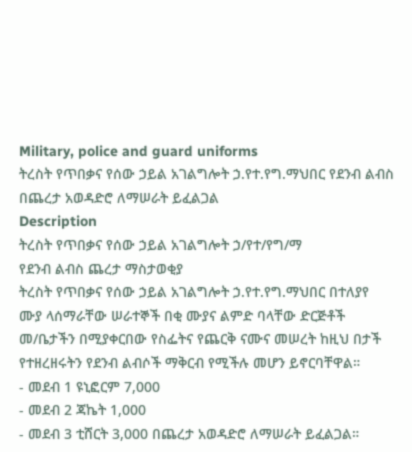Military, police and guard uniforms
ትረስት የጥበቃና የሰው ኃይል አገልግሎት ኃ.የተ.የግ.ማህበር የደንብ ልብስ በጨረታ አወዳድሮ ለማሠራት ይፈልጋል
Description
ትረስት የጥበቃና የሰው ኃይል አገልግሎት ኃ/የተ/የግ/ማ
የደንብ ልብስ ጨረታ ማስታወቂያ
ትረስት የጥበቃና የሰው ኃይል አገልግሎት ኃ.የተ.የግ.ማህበር በተለያየ ሙያ ላሰማራቸው ሠራተኞች በቂ ሙያና ልምድ ባላቸው ድርጅቶች መ/ቤታችን በሚያቀርበው የስፌትና የጨርቅ ናሙና መሠረት ከዚህ በታች የተዘረዘሩትን የደንብ ልብሶች ማቅርብ የሚችሉ መሆን ይኖርባቸዋል።
- መደብ 1 ዩኒፎርም 7,000
- መደብ 2 ጃኬት 1,000
- መደብ 3 ቲሸርት 3,000 በጨረታ አወዳድሮ ለማሠራት ይፈልጋል።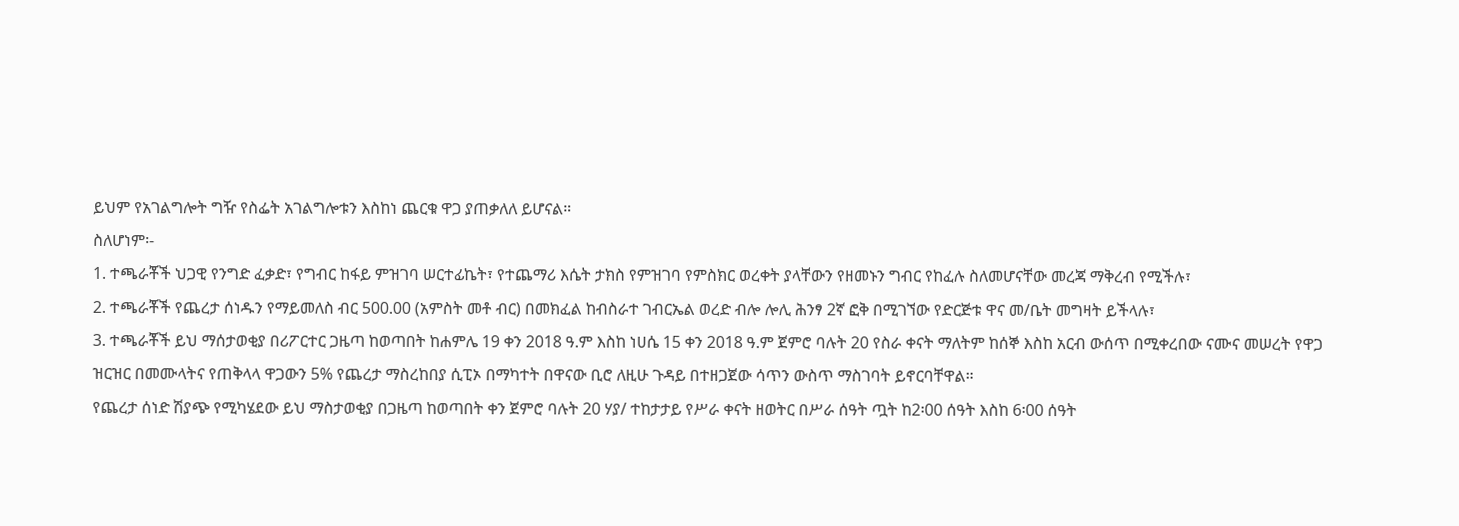ይህም የአገልግሎት ግዥ የስፌት አገልግሎቱን እስከነ ጨርቁ ዋጋ ያጠቃለለ ይሆናል።
ስለሆነም፡-
1. ተጫራቾች ህጋዊ የንግድ ፈቃድ፣ የግብር ከፋይ ምዝገባ ሠርተፊኬት፣ የተጨማሪ እሴት ታክስ የምዝገባ የምስክር ወረቀት ያላቸውን የዘመኑን ግብር የከፈሉ ስለመሆናቸው መረጃ ማቅረብ የሚችሉ፣
2. ተጫራቾች የጨረታ ሰነዱን የማይመለስ ብር 500.00 (አምስት መቶ ብር) በመክፈል ከብስራተ ገብርኤል ወረድ ብሎ ሎሊ ሕንፃ 2ኛ ፎቅ በሚገኘው የድርጅቱ ዋና መ/ቤት መግዛት ይችላሉ፣
3. ተጫራቾች ይህ ማሰታወቂያ በሪፖርተር ጋዜጣ ከወጣበት ከሐምሌ 19 ቀን 2018 ዓ.ም እስከ ነሀሴ 15 ቀን 2018 ዓ.ም ጀምሮ ባሉት 20 የስራ ቀናት ማለትም ከሰኞ እስከ አርብ ውሰጥ በሚቀረበው ናሙና መሠረት የዋጋ ዝርዝር በመሙላትና የጠቅላላ ዋጋውን 5% የጨረታ ማስረከበያ ሲፒኦ በማካተት በዋናው ቢሮ ለዚሁ ጉዳይ በተዘጋጀው ሳጥን ውስጥ ማስገባት ይኖርባቸዋል።
የጨረታ ሰነድ ሽያጭ የሚካሄደው ይህ ማስታወቂያ በጋዜጣ ከወጣበት ቀን ጀምሮ ባሉት 20 ሃያ/ ተከታታይ የሥራ ቀናት ዘወትር በሥራ ሰዓት ጧት ከ2፡00 ሰዓት እስከ 6፡00 ሰዓት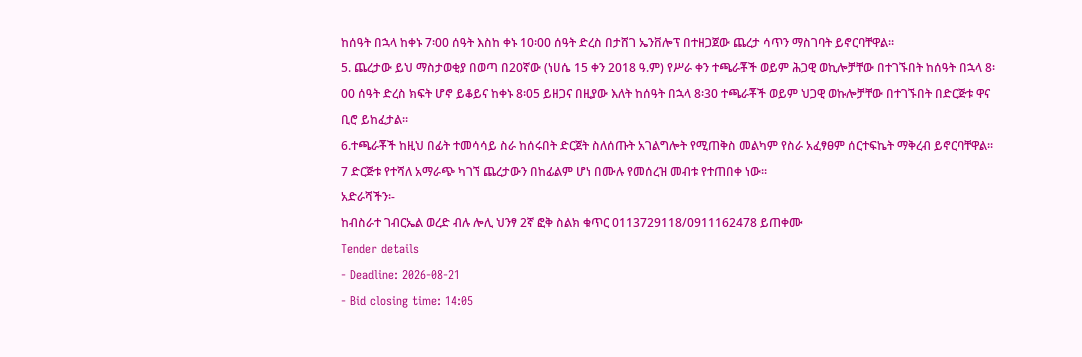ከሰዓት በኋላ ከቀኑ 7፡00 ሰዓት እስከ ቀኑ 10፡00 ሰዓት ድረስ በታሸገ ኤንቨሎፕ በተዘጋጀው ጨረታ ሳጥን ማስገባት ይኖርባቸዋል።
5. ጨረታው ይህ ማስታወቂያ በወጣ በ20ኛው (ነሀሴ 15 ቀን 2018 ዓ.ም) የሥራ ቀን ተጫራቾች ወይም ሕጋዊ ወኪሎቻቸው በተገኙበት ከሰዓት በኋላ 8፡00 ሰዓት ድረስ ክፍት ሆኖ ይቆይና ከቀኑ 8፡05 ይዘጋና በዚያው እለት ከሰዓት በኋላ 8፡30 ተጫራቾች ወይም ህጋዊ ወኩሎቻቸው በተገኙበት በድርጅቱ ዋና ቢሮ ይከፈታል።
6.ተጫራቾች ከዚህ በፊት ተመሳሳይ ስራ ከሰሩበት ድርጀት ስለሰጡት አገልግሎት የሚጠቅስ መልካም የስራ አፈፃፀም ሰርተፍኬት ማቅረብ ይኖርባቸዋል።
7 ድርጅቱ የተሻለ አማራጭ ካገኘ ጨረታውን በከፊልም ሆነ በሙሉ የመሰረዝ መብቱ የተጠበቀ ነው።
አድራሻችን፡-
ከብስራተ ገብርኤል ወረድ ብሉ ሎሊ ህንፃ 2ኛ ፎቅ ስልክ ቁጥር 0113729118/0911162478 ይጠቀሙ
Tender details
- Deadline: 2026-08-21
- Bid closing time: 14:05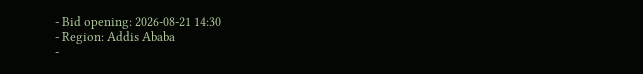- Bid opening: 2026-08-21 14:30
- Region: Addis Ababa
-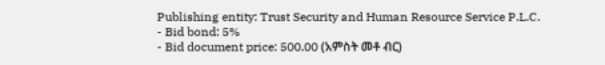Publishing entity: Trust Security and Human Resource Service P.L.C.
- Bid bond: 5%
- Bid document price: 500.00 (አምስት መቶ ብር)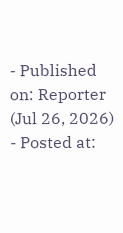- Published on: Reporter (Jul 26, 2026)
- Posted at: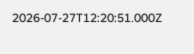2026-07-27T12:20:51.000Z